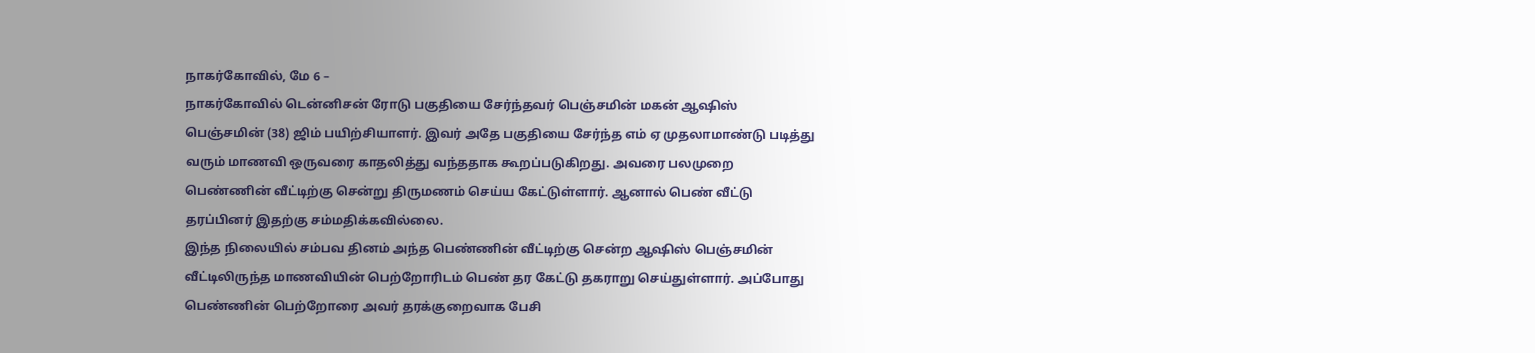நாகர்கோவில், மே 6 –
நாகர்கோவில் டென்னிசன் ரோடு பகுதியை சேர்ந்தவர் பெஞ்சமின் மகன் ஆஷிஸ் பெஞ்சமின் (38) ஜிம் பயிற்சியாளர். இவர் அதே பகுதியை சேர்ந்த எம் ஏ முதலாமாண்டு படித்து வரும் மாணவி ஒருவரை காதலித்து வந்ததாக கூறப்படுகிறது. அவரை பலமுறை பெண்ணின் வீட்டிற்கு சென்று திருமணம் செய்ய கேட்டுள்ளார். ஆனால் பெண் வீட்டு தரப்பினர் இதற்கு சம்மதிக்கவில்லை.
இந்த நிலையில் சம்பவ தினம் அந்த பெண்ணின் வீட்டிற்கு சென்ற ஆஷிஸ் பெஞ்சமின் வீட்டிலிருந்த மாணவியின் பெற்றோரிடம் பெண் தர கேட்டு தகராறு செய்துள்ளார். அப்போது பெண்ணின் பெற்றோரை அவர் தரக்குறைவாக பேசி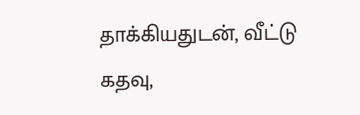தாக்கியதுடன், வீட்டு கதவு,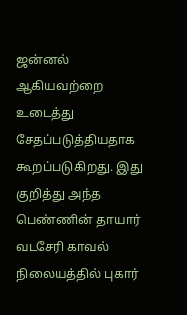ஜன்னல் ஆகியவற்றை உடைத்து சேதப்படுத்தியதாக கூறப்படுகிறது. இது குறித்து அந்த பெண்ணின் தாயார் வடசேரி காவல் நிலையத்தில் புகார்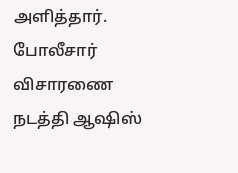அளித்தார்.
போலீசார் விசாரணை நடத்தி ஆஷிஸ்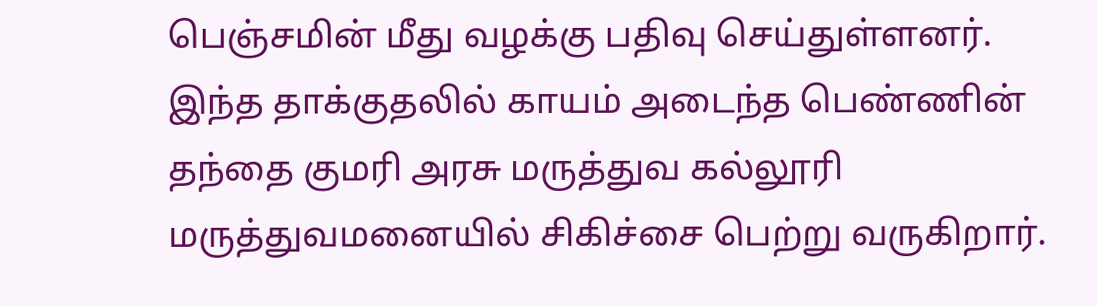பெஞ்சமின் மீது வழக்கு பதிவு செய்துள்ளனர். இந்த தாக்குதலில் காயம் அடைந்த பெண்ணின் தந்தை குமரி அரசு மருத்துவ கல்லூரி மருத்துவமனையில் சிகிச்சை பெற்று வருகிறார்.